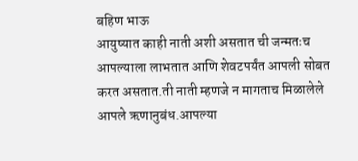बहिण भाऊ
आयुष्यात काही नाती अशी असतात ची जन्मतःच आपल्याला लाभतात आणि शेवटपर्यंत आपली सोबत करत असतात.ती नाती म्हणजे न मागताच मिळालेले आपले ऋणानुबंध.आपल्या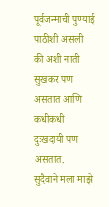पूर्वजन्माची पुण्याई पाठीशी असली की अशी नाती सुखकर पण असतात आणि कधीकधी दुःखदायी पण असतात.
सुदैवाने मला माझे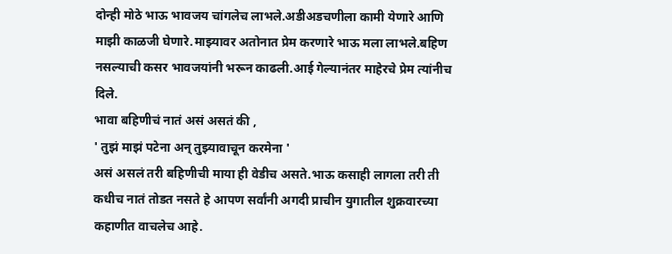दोन्ही मोठे भाऊ भावजय चांगलेच लाभले.अडीअडचणीला कामी येणारे आणि माझी काळजी घेणारे.माझ्यावर अतोनात प्रेम करणारे भाऊ मला लाभले.बहिण नसल्याची कसर भावजयांनी भरून काढली.आई गेल्यानंतर माहेरचे प्रेम त्यांनीच दिले.
भावा बहिणीचं नातं असं असतं की ,
' तुझं माझं पटेना अन् तुझ्यावाचून करमेना '
असं असलं तरी बहिणीची माया ही वेडीच असते.भाऊ कसाही लागला तरी ती कधीच नातं तोडत नसते हे आपण सर्वांनी अगदी प्राचीन युगातील शुक्रवारच्या कहाणीत वाचलेच आहे.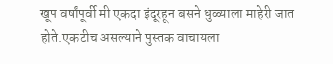खूप वर्षांपूर्वी मी एकदा इंदूरहून बसने धुळ्याला माहेरी जात होते.एकटीच असल्याने पुस्तक वाचायला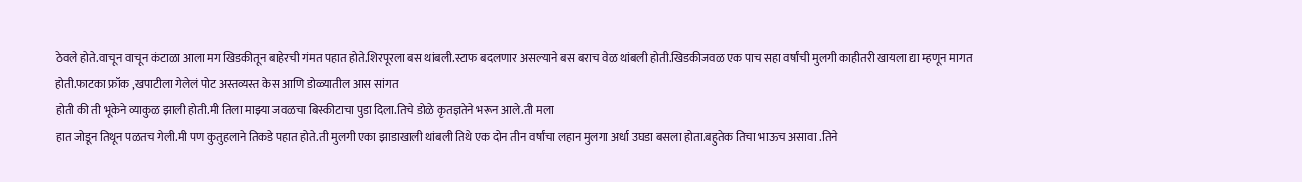ठेवले होते.वाचून वाचून कंटाळा आला मग खिडकीतून बाहेरची गंमत पहात होते.शिरपूरला बस थांबली.स्टाफ बदलणार असल्याने बस बराच वेळ थांबली होती.खिडकीजवळ एक पाच सहा वर्षांची मुलगी काहीतरी खायला द्या म्हणून मागत होती.फाटका फ्रॉक ,खपाटीला गेलेलं पोट अस्तव्यस्त केस आणि डोळ्यातील आस सांगत
होती की ती भूकेने व्याकुळ झाली होती.मी तिला माझ्या जवळचा बिस्कीटाचा पुडा दिला.तिचे डोळे कृतज्ञतेने भरून आले.ती मला
हात जोडून तिथून पळतच गेली.मी पण कुतुहलाने तिकडे पहात होते.ती मुलगी एका झाडाखाली थांबली तिथे एक दोन तीन वर्षांचा लहान मुलगा अर्धा उघडा बसला होता.बहुतेक तिचा भाऊच असावा .तिने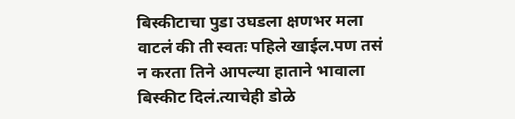बिस्कीटाचा पुडा उघडला क्षणभर मला वाटलं की ती स्वतः पहिले खाईल.पण तसं न करता तिने आपल्या हाताने भावाला बिस्कीट दिलं.त्याचेही डोळे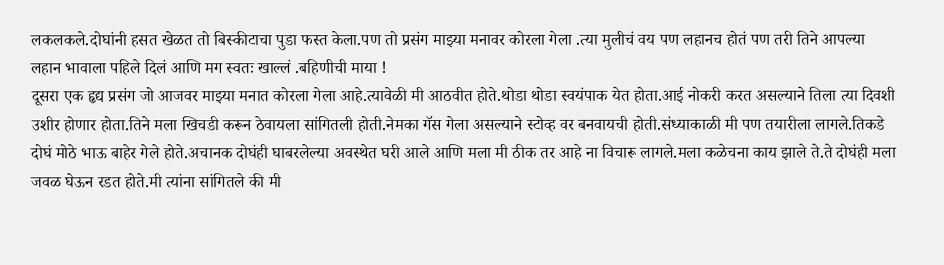लकलकले.दोघांनी हसत खेळत तो बिस्कीटाचा पुडा फस्त केला.पण तो प्रसंग माझ्या मनावर कोरला गेला .त्या मुलीचं वय पण लहानच होतं पण तरी तिने आपल्या लहान भावाला पहिले दिलं आणि मग स्वतः खाल्लं .बहिणीची माया !
दूसरा एक हृद्य प्रसंग जो आजवर माझ्या मनात कोरला गेला आहे.त्यावेळी मी आठवीत होते.थोडा थोडा स्वयंपाक येत होता.आई नोकरी करत असल्याने तिला त्या दिवशी उशीर होणार होता.तिने मला खिचडी करून ठेवायला सांगितली होती.नेमका गॅस गेला असल्याने स्टोव्ह वर बनवायची होती.संध्याकाळी मी पण तयारीला लागले.तिकडे दोघं मोठे भाऊ बाहेर गेले होते.अचानक दोघंही घाबरलेल्या अवस्थेत घरी आले आणि मला मी ठीक तर आहे ना विचारू लागले.मला कळेचना काय झाले ते.ते दोघंही मला जवळ घेऊन रडत होते.मी त्यांना सांगितले की मी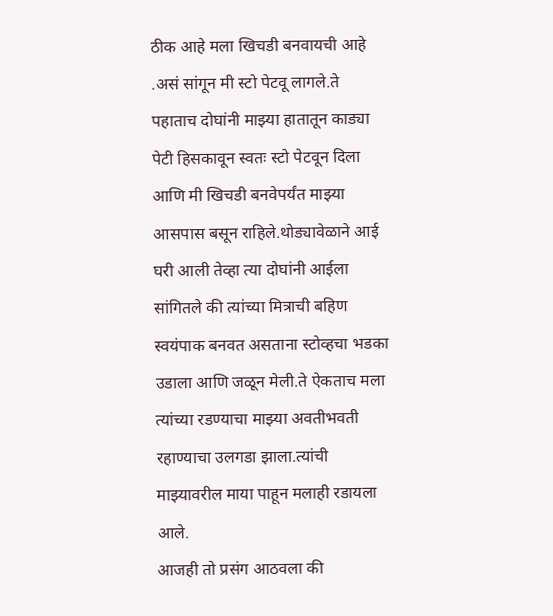ठीक आहे मला खिचडी बनवायची आहे .असं सांगून मी स्टो पेटवू लागले.ते पहाताच दोघांनी माझ्या हातातून काड्या पेटी हिसकावून स्वतः स्टो पेटवून दिला आणि मी खिचडी बनवेपर्यंत माझ्या आसपास बसून राहिले.थोड्यावेळाने आई घरी आली तेव्हा त्या दोघांनी आईला सांगितले की त्यांच्या मित्राची बहिण स्वयंपाक बनवत असताना स्टोव्हचा भडका उडाला आणि जळून मेली.ते ऐकताच मला त्यांच्या रडण्याचा माझ्या अवतीभवती रहाण्याचा उलगडा झाला.त्यांची माझ्यावरील माया पाहून मलाही रडायला आले.
आजही तो प्रसंग आठवला की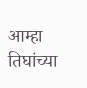आम्हा तिघांच्या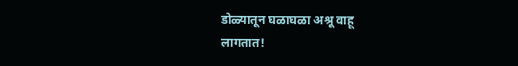डोळ्यातून घळाघळा अश्रू वाहू
लागतात!